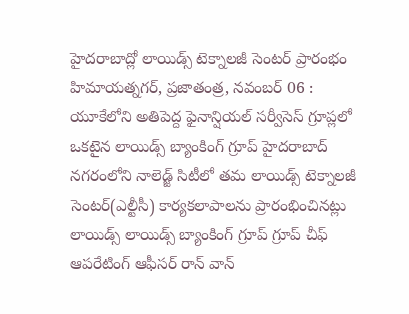హైదరాబాద్లో లాయిడ్స్ టెక్నాలజీ సెంటర్ ప్రారంభం
హిమాయత్నగర్, ప్రజాతంత్ర, నవంబర్ 06 : యూకేలోని అతిపెద్ద ఫైనాన్షియల్ సర్వీసెస్ గ్రూప్లలో ఒకటైన లాయిడ్స్ బ్యాంకింగ్ గ్రూప్ హైదరాబాద్ నగరంలోని నాలెడ్జ్ సిటీలో తమ లాయిడ్స్ టెక్నాలజీ సెంటర్(ఎల్టీసీ) కార్యకలాపాలను ప్రారంభించినట్లు లాయిడ్స్ లాయిడ్స్ బ్యాంకింగ్ గ్రూప్ గ్రూప్ చీఫ్ ఆపరేటింగ్ ఆఫీసర్ రాన్ వాన్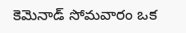కెమెనాడ్ సోమవారం ఒక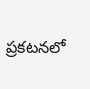ప్రకటనలో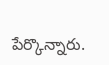పేర్కొన్నారు.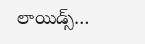లాయిడ్స్…